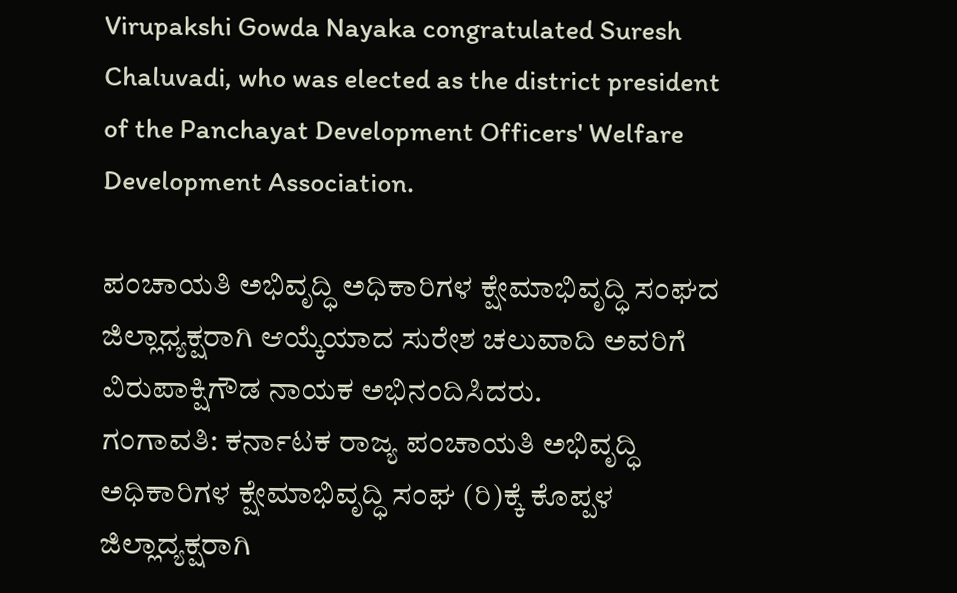Virupakshi Gowda Nayaka congratulated Suresh Chaluvadi, who was elected as the district president of the Panchayat Development Officers' Welfare Development Association.

ಪಂಚಾಯತಿ ಅಭಿವೃದ್ಧಿ ಅಧಿಕಾರಿಗಳ ಕ್ಷೇಮಾಭಿವೃದ್ಧಿ ಸಂಘದ ಜಿಲ್ಲಾಧ್ಯಕ್ಷರಾಗಿ ಆಯ್ಕೆಯಾದ ಸುರೇಶ ಚಲುವಾದಿ ಅವರಿಗೆ ವಿರುಪಾಕ್ಷಿಗೌಡ ನಾಯಕ ಅಭಿನಂದಿಸಿದರು.
ಗಂಗಾವತಿ: ಕರ್ನಾಟಕ ರಾಜ್ಯ ಪಂಚಾಯತಿ ಅಭಿವೃದ್ಧಿ ಅಧಿಕಾರಿಗಳ ಕ್ಷೇಮಾಭಿವೃದ್ಧಿ ಸಂಘ (ರಿ)ಕ್ಕೆ ಕೊಪ್ಪಳ ಜಿಲ್ಲಾದ್ಯಕ್ಷರಾಗಿ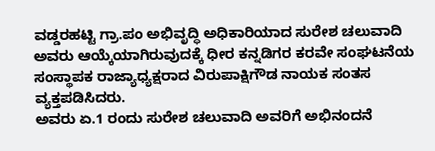ವಡ್ಡರಹಟ್ಟಿ ಗ್ರಾ.ಪಂ ಅಭಿವೃದ್ಧಿ ಅಧಿಕಾರಿಯಾದ ಸುರೇಶ ಚಲುವಾದಿ ಅವರು ಆಯ್ಕೆಯಾಗಿರುವುದಕ್ಕೆ ಧೀರ ಕನ್ನಡಿಗರ ಕರವೇ ಸಂಘಟನೆಯ ಸಂಸ್ಥಾಪಕ ರಾಜ್ಯಾಧ್ಯಕ್ಷರಾದ ವಿರುಪಾಕ್ಷಿಗೌಡ ನಾಯಕ ಸಂತಸ ವ್ಯಕ್ತಪಡಿಸಿದರು.
ಅವರು ಏ.1 ರಂದು ಸುರೇಶ ಚಲುವಾದಿ ಅವರಿಗೆ ಅಭಿನಂದನೆ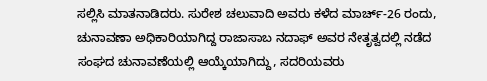ಸಲ್ಲಿಸಿ ಮಾತನಾಡಿದರು. ಸುರೇಶ ಚಲುವಾದಿ ಅವರು ಕಳೆದ ಮಾರ್ಚ್-26 ರಂದು, ಚುನಾವಣಾ ಅಧಿಕಾರಿಯಾಗಿದ್ದ ರಾಜಾಸಾಬ ನದಾಫ್ ಅವರ ನೇತೃತ್ವದಲ್ಲಿ ನಡೆದ ಸಂಘದ ಚುನಾವಣೆಯಲ್ಲಿ ಆಯ್ಕೆಯಾಗಿದ್ದು, ಸದರಿಯವರು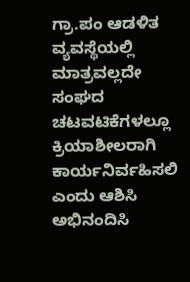ಗ್ರಾ.ಪಂ ಆಡಳಿತ ವ್ಯವಸ್ಥೆಯಲ್ಲಿ ಮಾತ್ರವಲ್ಲದೇ ಸಂಘದ ಚಟವಟಿಕೆಗಳಲ್ಲೂ ಕ್ರಿಯಾಶೀಲರಾಗಿ ಕಾರ್ಯನಿರ್ವಹಿಸಲಿ ಎಂದು ಆಶಿಸಿ ಅಭಿನಂದಿಸಿ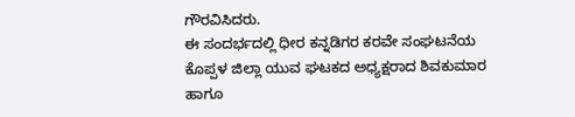ಗೌರವಿಸಿದರು.
ಈ ಸಂದರ್ಭದಲ್ಲಿ ಧೀರ ಕನ್ನಡಿಗರ ಕರವೇ ಸಂಘಟನೆಯ ಕೊಪ್ಪಳ ಜಿಲ್ಲಾ ಯುವ ಘಟಕದ ಅಧ್ಯಕ್ಷರಾದ ಶಿವಕುಮಾರ ಹಾಗೂ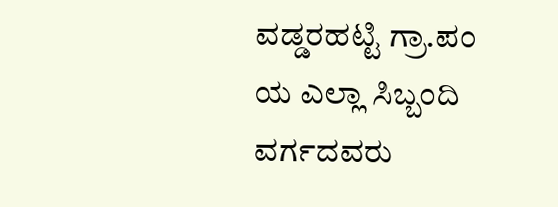ವಡ್ಡರಹಟ್ಟಿ ಗ್ರಾ.ಪಂ ಯ ಎಲ್ಲಾ ಸಿಬ್ಬಂದಿ ವರ್ಗದವರು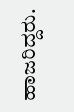ಹಾಜರಿದ್ದರು.